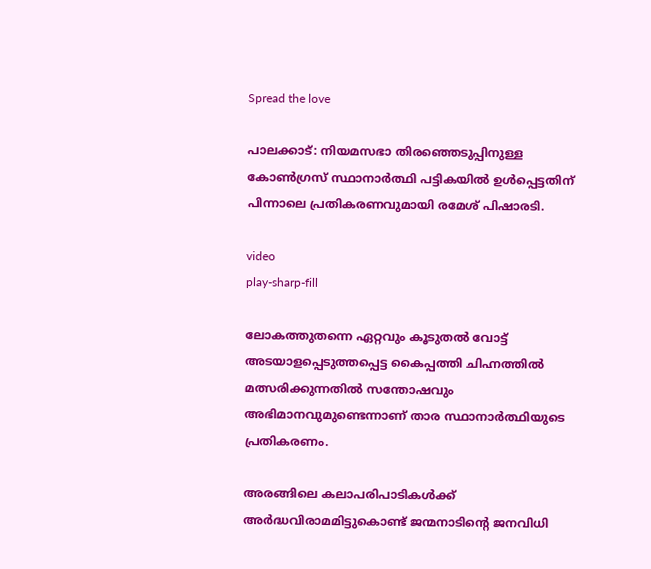Spread the love

പാലക്കാട്: നിയമസഭാ തിരഞ്ഞെടുപ്പിനുള്ള കോണ്‍ഗ്രസ് സ്ഥാനാര്‍ത്ഥി പട്ടികയില്‍ ഉള്‍പ്പെട്ടതിന് പിന്നാലെ പ്രതികരണവുമായി രമേശ് പിഷാരടി.

video
play-sharp-fill

ലോകത്തുതന്നെ ഏറ്റവും കൂടുതല്‍ വോട്ട് അടയാളപ്പെടുത്തപ്പെട്ട കൈപ്പത്തി ചിഹ്നത്തില്‍ മത്സരിക്കുന്നതില്‍ സന്തോഷവും അഭിമാനവുമുണ്ടെന്നാണ് താര സ്ഥാനാര്‍ത്ഥിയുടെ പ്രതികരണം.

അരങ്ങിലെ കലാപരിപാടികള്‍ക്ക് അര്‍ദ്ധവിരാമമിട്ടുകൊണ്ട് ജന്മനാടിന്റെ ജനവിധി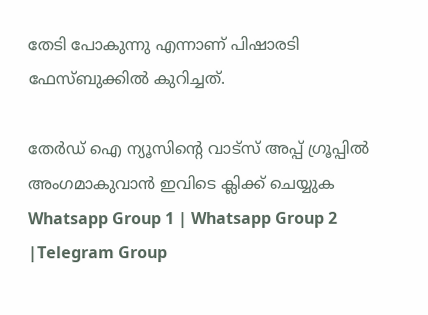തേടി പോകുന്നു എന്നാണ് പിഷാരടി ഫേസ്ബുക്കില്‍ കുറിച്ചത്.

തേർഡ് ഐ ന്യൂസിന്റെ വാട്സ് അപ്പ് ഗ്രൂപ്പിൽ അംഗമാകുവാൻ ഇവിടെ ക്ലിക്ക് ചെയ്യുക
Whatsapp Group 1 | Whatsapp Group 2 |Telegram Group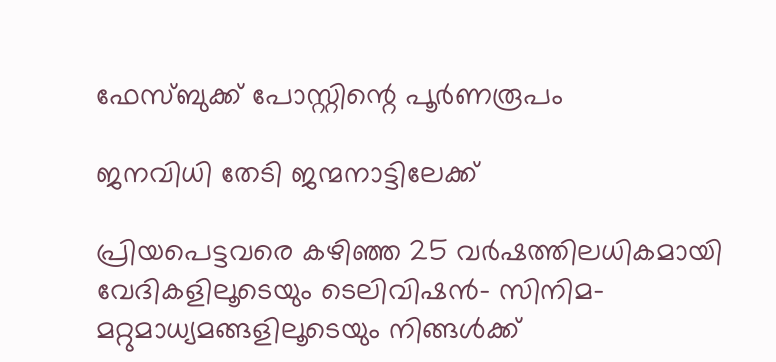ഫേസ്ബുക്ക് പോസ്റ്റിന്റെ പൂര്‍ണരൂപം

ജനവിധി തേടി ജന്മനാട്ടിലേക്ക്

പ്രിയപെട്ടവരെ കഴിഞ്ഞ 25 വര്‍ഷത്തിലധികമായി വേദികളിലൂടെയും ടെലിവിഷന്‍- സിനിമ- മറ്റുമാധ്യമങ്ങളിലൂടെയും നിങ്ങള്‍ക്ക്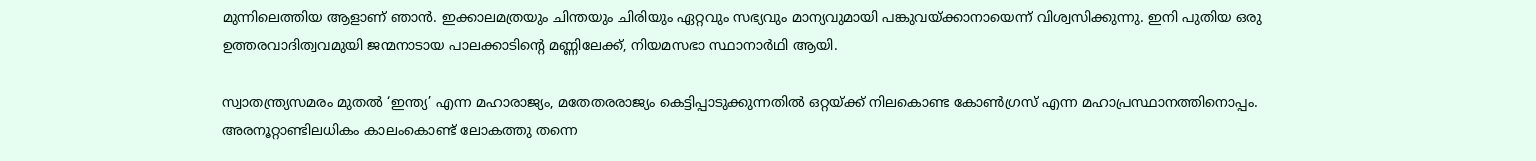മുന്നിലെത്തിയ ആളാണ് ഞാന്‍. ഇക്കാലമത്രയും ചിന്തയും ചിരിയും ഏറ്റവും സഭ്യവും മാന്യവുമായി പങ്കുവയ്ക്കാനായെന്ന് വിശ്വസിക്കുന്നു. ഇനി പുതിയ ഒരു ഉത്തരവാദിത്വവമുയി ജന്മനാടായ പാലക്കാടിന്റെ മണ്ണിലേക്ക്, നിയമസഭാ സ്ഥാനാര്‍ഥി ആയി.

സ്വാതന്ത്ര്യസമരം മുതല്‍ ‘ഇന്ത്യ’ എന്ന മഹാരാജ്യം, മതേതരരാജ്യം കെട്ടിപ്പാടുക്കുന്നതില്‍ ഒറ്റയ്ക്ക് നിലകൊണ്ട കോണ്‍ഗ്രസ് എന്ന മഹാപ്രസ്ഥാനത്തിനൊപ്പം. അരനൂറ്റാണ്ടിലധികം കാലംകൊണ്ട് ലോകത്തു തന്നെ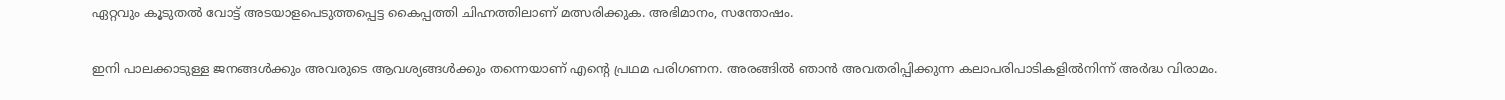ഏറ്റവും കൂടുതല്‍ വോട്ട് അടയാളപെടുത്തപ്പെട്ട കൈപ്പത്തി ചിഹ്നത്തിലാണ് മത്സരിക്കുക. അഭിമാനം, സന്തോഷം.

ഇനി പാലക്കാടുള്ള ജനങ്ങള്‍ക്കും അവരുടെ ആവശ്യങ്ങള്‍ക്കും തന്നെയാണ് എന്റെ പ്രഥമ പരിഗണന. അരങ്ങില്‍ ഞാന്‍ അവതരിപ്പിക്കുന്ന കലാപരിപാടികളില്‍നിന്ന് അര്‍ദ്ധ വിരാമം.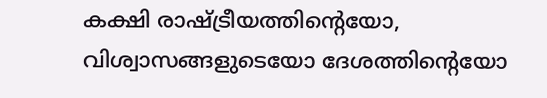കക്ഷി രാഷ്ട്രീയത്തിന്റെയോ, വിശ്വാസങ്ങളുടെയോ ദേശത്തിന്റെയോ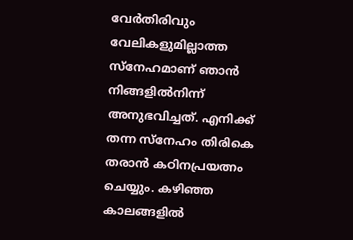വേര്‍തിരിവും വേലികളുമില്ലാത്ത സ്നേഹമാണ് ഞാന്‍ നിങ്ങളില്‍നിന്ന് അനുഭവിച്ചത്. എനിക്ക് തന്ന സ്‌നേഹം തിരികെ തരാന്‍ കഠിനപ്രയത്നം ചെയ്യും. കഴിഞ്ഞ കാലങ്ങളില്‍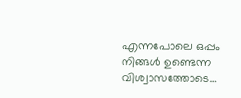എന്നപോലെ ഒപ്പം നിങ്ങള്‍ ഉണ്ടെന്ന വിശ്വാസത്തോടെ…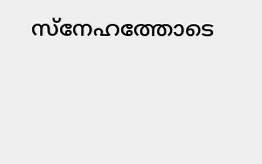സ്നേഹത്തോടെ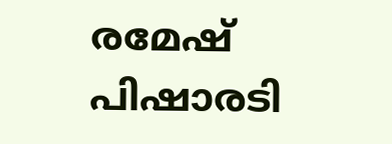രമേഷ് പിഷാരടി